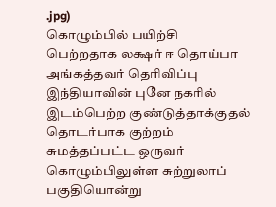.jpg)
கொழும்பில் பயிற்சி பெற்றதாக லக்ஷர் ஈ தொய்பா அங்கத்தவர் தெரிவிப்பு
இந்தியாவின் புனே நகரில் இடம்பெற்ற குண்டுத்தாக்குதல் தொடர்பாக குற்றம் சுமத்தப்பட்ட ஒருவர் கொழும்பிலுள்ள சுற்றுலாப் பகுதியொன்று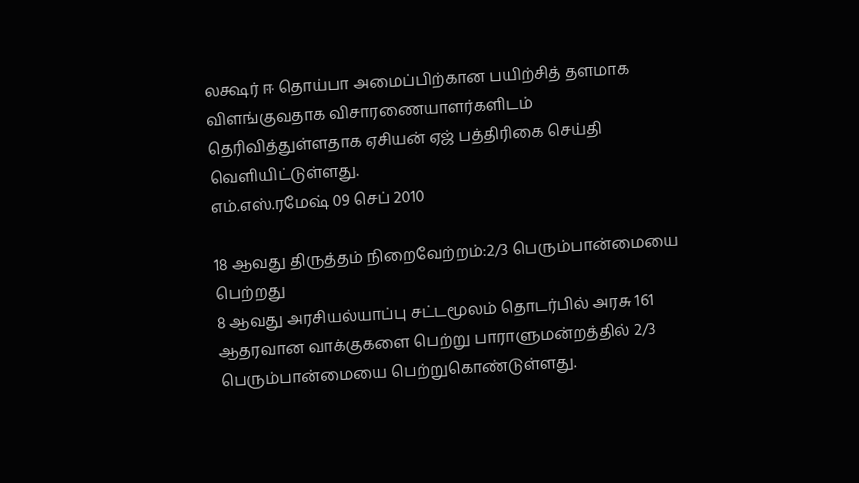லக்ஷர் ஈ தொய்பா அமைப்பிற்கான பயிற்சித் தளமாக விளங்குவதாக விசாரணையாளர்களிடம் தெரிவித்துள்ளதாக ஏசியன் ஏஜ் பத்திரிகை செய்தி வெளியிட்டுள்ளது.
எம்.எஸ்.ரமேஷ் 09 செப் 2010

18 ஆவது திருத்தம் நிறைவேற்றம்:2/3 பெரும்பான்மையை பெற்றது
8 ஆவது அரசியல்யாப்பு சட்டமூலம் தொடர்பில் அரசு 161 ஆதரவான வாக்குகளை பெற்று பாராளுமன்றத்தில் 2/3 பெரும்பான்மையை பெற்றுகொண்டுள்ளது.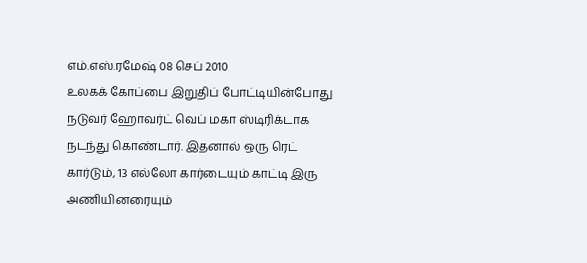எம்.எஸ்.ரமேஷ் 08 செப் 2010
உலகக் கோப்பை இறுதிப் போட்டியின்போது நடுவர் ஹோவர்ட் வெப் மகா ஸ்டிரிக்டாக நடந்து கொண்டார். இதனால் ஒரு ரெட் கார்டும், 13 எல்லோ கார்டையும் காட்டி இரு அணியினரையும்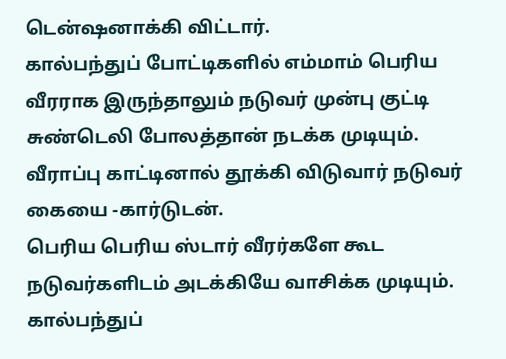டென்ஷனாக்கி விட்டார்.
கால்பந்துப் போட்டிகளில் எம்மாம் பெரிய வீரராக இருந்தாலும் நடுவர் முன்பு குட்டி சுண்டெலி போலத்தான் நடக்க முடியும். வீராப்பு காட்டினால் தூக்கி விடுவார் நடுவர் கையை -கார்டுடன்.
பெரிய பெரிய ஸ்டார் வீரர்களே கூட நடுவர்களிடம் அடக்கியே வாசிக்க முடியும்.
கால்பந்துப்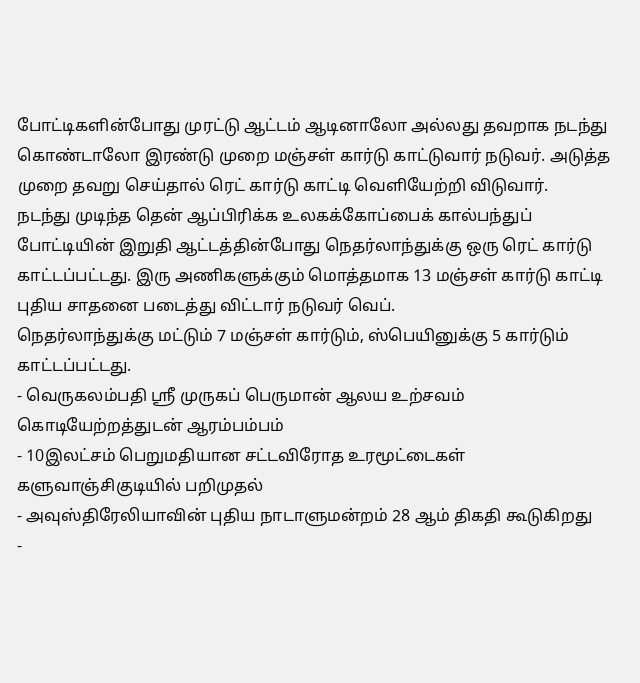போட்டிகளின்போது முரட்டு ஆட்டம் ஆடினாலோ அல்லது தவறாக நடந்து கொண்டாலோ இரண்டு முறை மஞ்சள் கார்டு காட்டுவார் நடுவர். அடுத்த முறை தவறு செய்தால் ரெட் கார்டு காட்டி வெளியேற்றி விடுவார்.
நடந்து முடிந்த தென் ஆப்பிரிக்க உலகக்கோப்பைக் கால்பந்துப் போட்டியின் இறுதி ஆட்டத்தின்போது நெதர்லாந்துக்கு ஒரு ரெட் கார்டு காட்டப்பட்டது. இரு அணிகளுக்கும் மொத்தமாக 13 மஞ்சள் கார்டு காட்டி புதிய சாதனை படைத்து விட்டார் நடுவர் வெப்.
நெதர்லாந்துக்கு மட்டும் 7 மஞ்சள் கார்டும், ஸ்பெயினுக்கு 5 கார்டும் காட்டப்பட்டது.
- வெருகலம்பதி ஸ்ரீ முருகப் பெருமான் ஆலய உற்சவம் கொடியேற்றத்துடன் ஆரம்பம்பம்
- 10இலட்சம் பெறுமதியான சட்டவிரோத உரமூட்டைகள் களுவாஞ்சிகுடியில் பறிமுதல்
- அவுஸ்திரேலியாவின் புதிய நாடாளுமன்றம் 28 ஆம் திகதி கூடுகிறது
-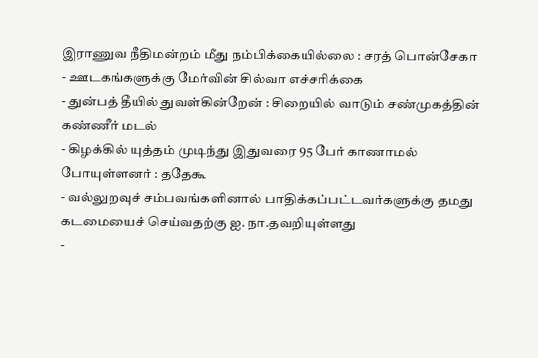இராணுவ நீதிமன்றம் மீது நம்பிக்கையில்லை : சரத் பொன்சேகா
- ஊடகங்களுக்கு மேர்வின் சில்வா எச்சரிக்கை
- துன்பத் தீயில் துவள்கின்றேன் : சிறையில் வாடும் சண்முகத்தின் கண்ணீர் மடல்
- கிழக்கில் யுத்தம் முடிந்து இதுவரை 95 பேர் காணாமல் போயுள்ளனர் : ததேகூ
- வல்லுறவுச் சம்பவங்களினால் பாதிக்கப்பட்டவர்களுக்கு தமது கடமையைச் செய்வதற்கு ஐ. நா.தவறியுள்ளது
-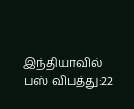இந்தியாவில் பஸ் விபத்து:22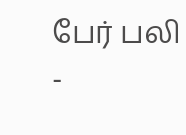பேர் பலி
-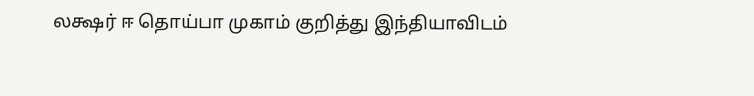லக்ஷர் ஈ தொய்பா முகாம் குறித்து இந்தியாவிடம்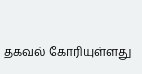தகவல் கோரியுள்ளது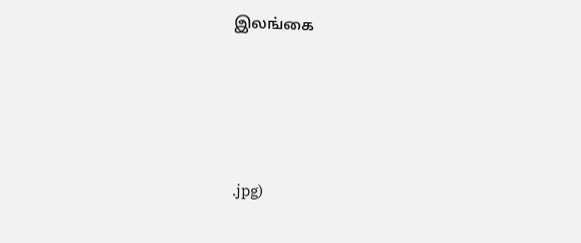இலங்கை





.jpg)